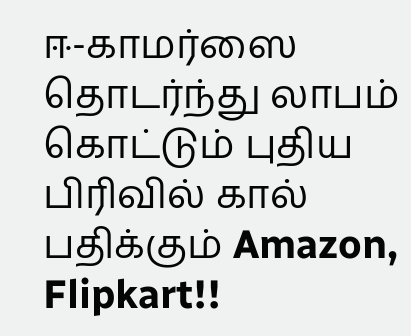ஈ-காமர்ஸை தொடர்ந்து லாபம் கொட்டும் புதிய பிரிவில் கால் பதிக்கும் Amazon, Flipkart!!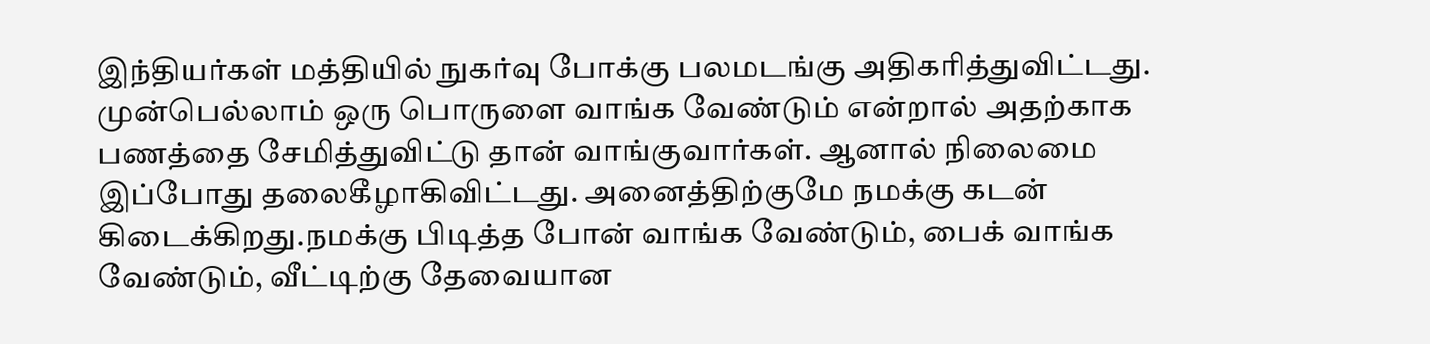இந்தியர்கள் மத்தியில் நுகர்வு போக்கு பலமடங்கு அதிகரித்துவிட்டது. முன்பெல்லாம் ஒரு பொருளை வாங்க வேண்டும் என்றால் அதற்காக பணத்தை சேமித்துவிட்டு தான் வாங்குவார்கள். ஆனால் நிலைமை இப்போது தலைகீழாகிவிட்டது. அனைத்திற்குமே நமக்கு கடன் கிடைக்கிறது.நமக்கு பிடித்த போன் வாங்க வேண்டும், பைக் வாங்க வேண்டும், வீட்டிற்கு தேவையான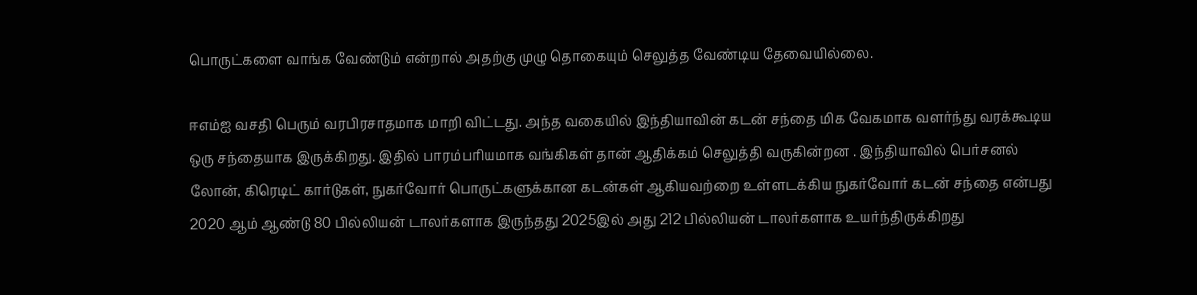பொருட்களை வாங்க வேண்டும் என்றால் அதற்கு முழு தொகையும் செலுத்த வேண்டிய தேவையில்லை.

ஈஎம்ஐ வசதி பெரும் வரபிரசாதமாக மாறி விட்டது. அந்த வகையில் இந்தியாவின் கடன் சந்தை மிக வேகமாக வளர்ந்து வரக்கூடிய ஒரு சந்தையாக இருக்கிறது. இதில் பாரம்பரியமாக வங்கிகள் தான் ஆதிக்கம் செலுத்தி வருகின்றன . இந்தியாவில் பெர்சனல் லோன், கிரெடிட் கார்டுகள், நுகர்வோர் பொருட்களுக்கான கடன்கள் ஆகியவற்றை உள்ளடக்கிய நுகர்வோர் கடன் சந்தை என்பது 2020 ஆம் ஆண்டு 80 பில்லியன் டாலர்களாக இருந்தது 2025இல் அது 212 பில்லியன் டாலர்களாக உயர்ந்திருக்கிறது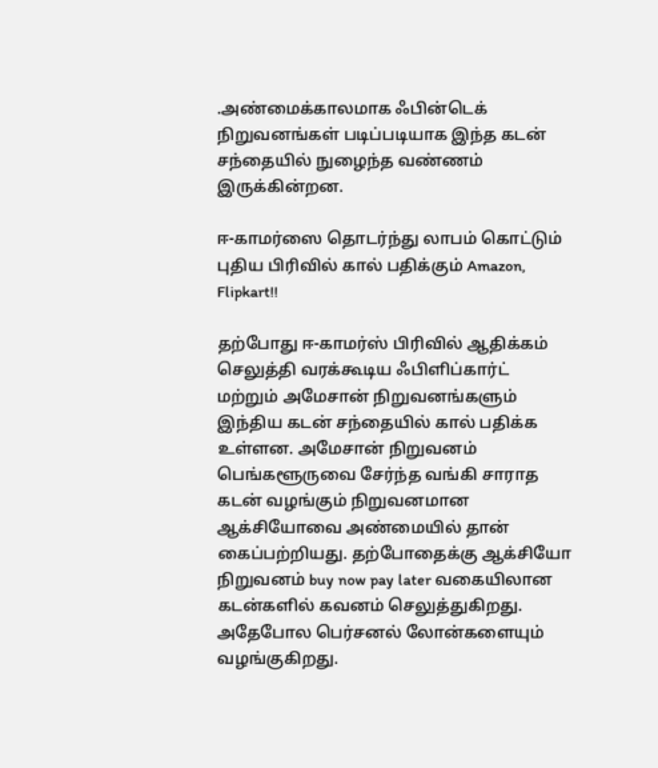.அண்மைக்காலமாக ஃபின்டெக் நிறுவனங்கள் படிப்படியாக இந்த கடன் சந்தையில் நுழைந்த வண்ணம் இருக்கின்றன.

ஈ-காமர்ஸை தொடர்ந்து லாபம் கொட்டும் புதிய பிரிவில் கால் பதிக்கும் Amazon, Flipkart!!

தற்போது ஈ-காமர்ஸ் பிரிவில் ஆதிக்கம் செலுத்தி வரக்கூடிய ஃபிளிப்கார்ட் மற்றும் அமேசான் நிறுவனங்களும் இந்திய கடன் சந்தையில் கால் பதிக்க உள்ளன. அமேசான் நிறுவனம் பெங்களூருவை சேர்ந்த வங்கி சாராத கடன் வழங்கும் நிறுவனமான ஆக்சியோவை அண்மையில் தான் கைப்பற்றியது. தற்போதைக்கு ஆக்சியோ நிறுவனம் buy now pay later வகையிலான கடன்களில் கவனம் செலுத்துகிறது. அதேபோல பெர்சனல் லோன்களையும் வழங்குகிறது.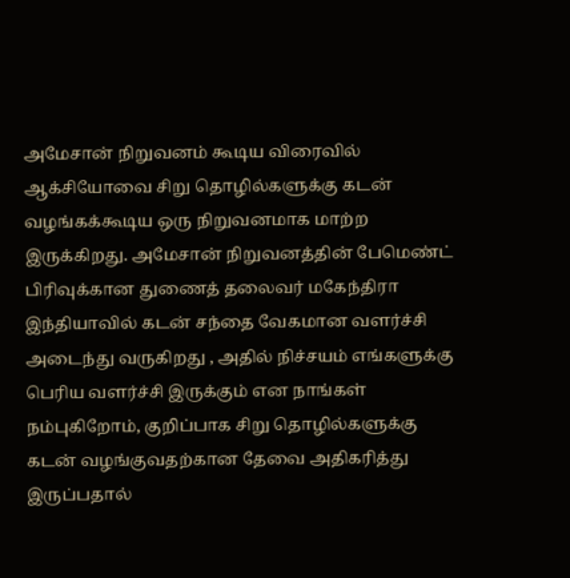அமேசான் நிறுவனம் கூடிய விரைவில் ஆக்சியோவை சிறு தொழில்களுக்கு கடன் வழங்கக்கூடிய ஒரு நிறுவனமாக மாற்ற இருக்கிறது. அமேசான் நிறுவனத்தின் பேமெண்ட் பிரிவுக்கான துணைத் தலைவர் மகேந்திரா இந்தியாவில் கடன் சந்தை வேகமான வளர்ச்சி அடைந்து வருகிறது , அதில் நிச்சயம் எங்களுக்கு பெரிய வளர்ச்சி இருக்கும் என நாங்கள் நம்புகிறோம், குறிப்பாக சிறு தொழில்களுக்கு கடன் வழங்குவதற்கான தேவை அதிகரித்து இருப்பதால்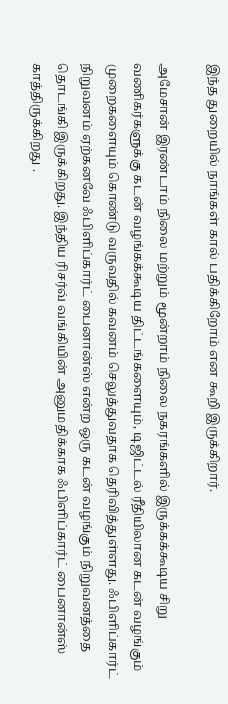இந்த துறையில் நாங்கள் கால் பதிக்கிறோம் என கூறி இருக்கிறார்.

அமேசான் இரண்டாம் நிலை மற்றும் மூன்றாம் நிலை நகரங்களில் இருக்கக்கூடிய சிறு வணிகர்களுக்கு கடன் வழங்கக்கூடிய திட்டங்களையும், டிஜிட்டல் ரீதியிலான கடன் வழங்கும் முறைகளையும் கொண்டு வருவதில் கவனம் செலுத்துவதாக தெரிவித்துள்ளது. ஃபிளிப்கார்ட் நிறுவனம் ஏற்கனவே ஃபிளிப்கார்ட் பைனான்ஸ் என்ற ஒரு கடன் வழங்கும் நிறுவனத்தை தொடங்கி இருக்கிறது. இந்திய ரிசர்வ் வங்கியின் அனுமதிக்காக ஃபிளிப்கார்ட் பைனான்ஸ் காத்திருக்கிறது .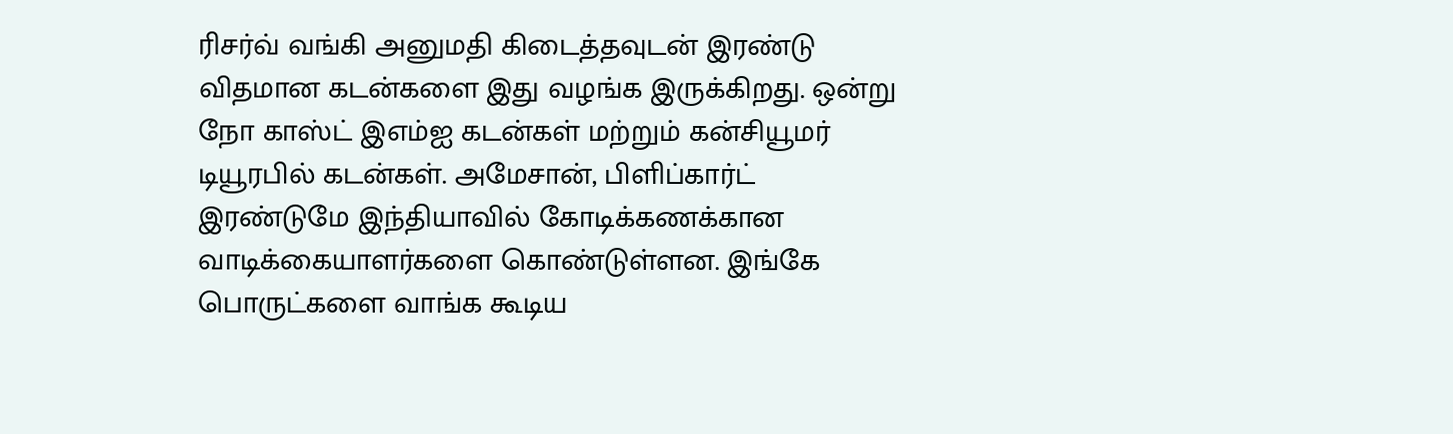ரிசர்வ் வங்கி அனுமதி கிடைத்தவுடன் இரண்டு விதமான கடன்களை இது வழங்க இருக்கிறது. ஒன்று நோ காஸ்ட் இஎம்ஐ கடன்கள் மற்றும் கன்சியூமர் டியூரபில் கடன்கள். அமேசான், பிளிப்கார்ட் இரண்டுமே இந்தியாவில் கோடிக்கணக்கான வாடிக்கையாளர்களை கொண்டுள்ளன. இங்கே பொருட்களை வாங்க கூடிய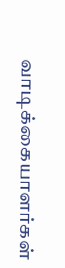வாடிக்கையாளர்கள்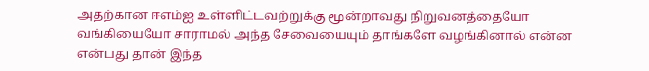அதற்கான ஈஎம்ஐ உள்ளிட்டவற்றுக்கு மூன்றாவது நிறுவனத்தையோ வங்கியையோ சாராமல் அந்த சேவையையும் தாங்களே வழங்கினால் என்ன என்பது தான் இந்த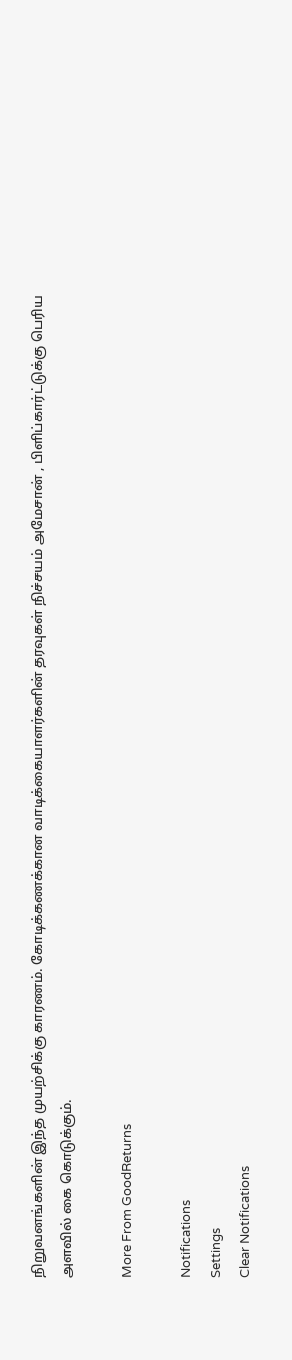நிறுவனங்களின் இந்த முயற்சிக்கு காரணம். கோடிக்கணக்கான வாடிக்கையாளர்களின் தரவுகள் நிச்சயம் அமேசான் , பிளிப்கார்ட்டுக்கு பெரிய அளவில் கை கொடுக்கும்.

More From GoodReturns

Notifications
Settings
Clear Notifications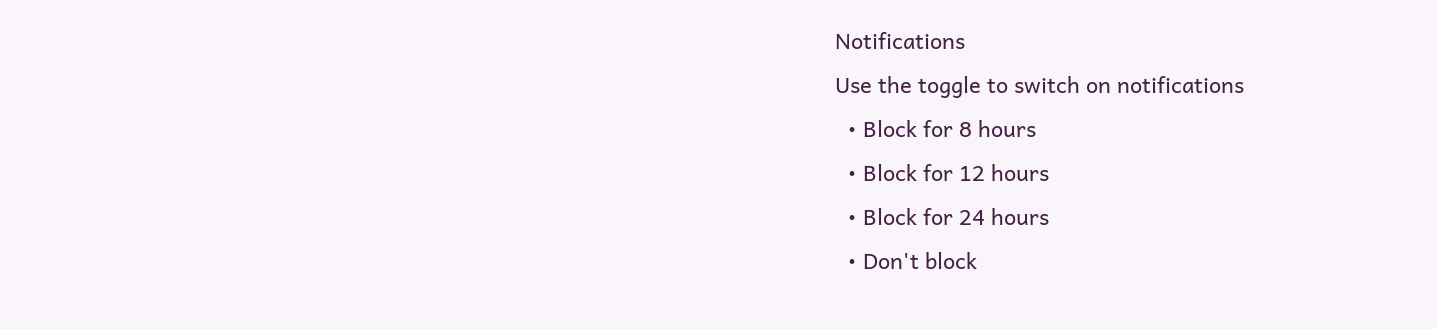Notifications
Use the toggle to switch on notifications
  • Block for 8 hours
  • Block for 12 hours
  • Block for 24 hours
  • Don't block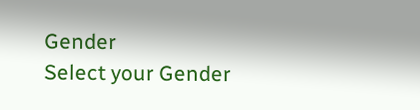Gender
Select your Gender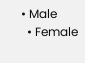• Male
  • Female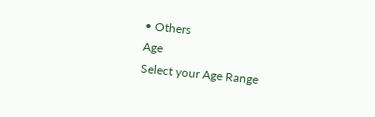• Others
Age
Select your Age Range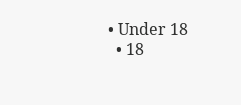• Under 18
  • 18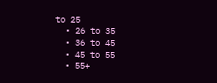to 25
  • 26 to 35
  • 36 to 45
  • 45 to 55
  • 55+